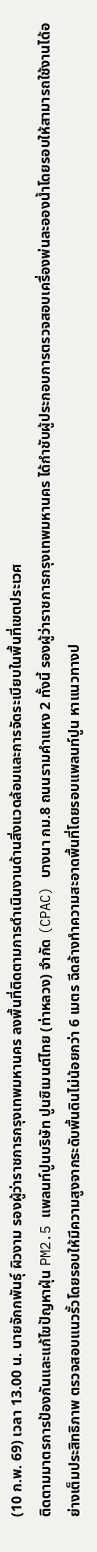(10 ก.พ. 69) เวลา 13.00 น. นายจักกพันธุ์ ผิวงาม รองผู้ว่าราชการกรุงเทพมหานคร ลงพื้นที่ติดตามการดำเนินงานด้านสิ่งแวดล้อมและการจัดระเบียบในพื้นที่เขตประเวศ
ติดตามมาตรการป้องกันและแก้ไขปัญหาฝุ่น PM2.5 แพลนท์ปูนบริษัท ปูนซิเมนต์ไทย (ท่าหลวง) จำกัด (CPAC) บางนา กม.8 ถนนรามคำแหง 2 ทั้งนี้ รองผู้ว่าราชการกรุงเทพมหานคร ได้กำชับผู้ประกอบการตรวจสอบเครื่องพ่นละอองน้ำโดยรอบให้สามารถใช้งานได้อย่างเต็มประสิทธิภาพ ตรวจสอบแนวรั้วโดยรอบให้มีความสูงจากระดับพื้นดินไม่น้อยกว่า 6 เมตร ฉีดล้างทำความสะอาดพื้นที่โดยรอบแพลนท์ปูน หาแนวทางป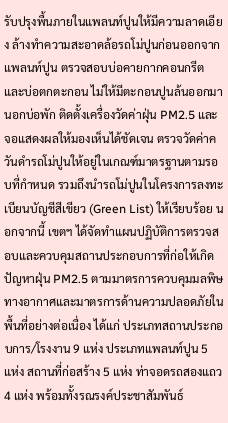รับปรุงพื้นภายในแพลนท์ปูนให้มีความลาดเอียง ล้างทำความสะอาดล้อรถโม่ปูนก่อนออกจากแพลนท์ปูน ตรวจสอบบ่อคายกากคอนกรีตและบ่อตกตะกอน ไม่ให้มีตะกอนปูนล้นออกมานอกบ่อพัก ติดตั้งเครื่องวัดค่าฝุ่น PM2.5 และจอแสดงผลให้มองเห็นได้ชัดเจน ตรวจวัดค่าควันดำรถโม่ปูนให้อยู่ในเกณฑ์มาตรฐานตามรอบที่กำหนด รวมถึงนำรถโม่ปูนในโครงการลงทะเบียนบัญชีสีเขียว (Green List) ให้เรียบร้อย นอกจากนี้ เขตฯ ได้จัดทำแผนปฏิบัติการตรวจสอบและควบคุมสถานประกอบการที่ก่อให้เกิดปัญหาฝุ่น PM2.5 ตามมาตรการควบคุมมลพิษทางอากาศและมาตรการด้านความปลอดภัยในพื้นที่อย่างต่อเนื่อง ได้แก่ ประเภทสถานประกอบการ/โรงงาน 9 แห่ง ประเภทแพลนท์ปูน 5 แห่ง สถานที่ก่อสร้าง 5 แห่ง ท่าจอดรถสองแถว 4 แห่ง พร้อมทั้งรณรงค์ประชาสัมพันธ์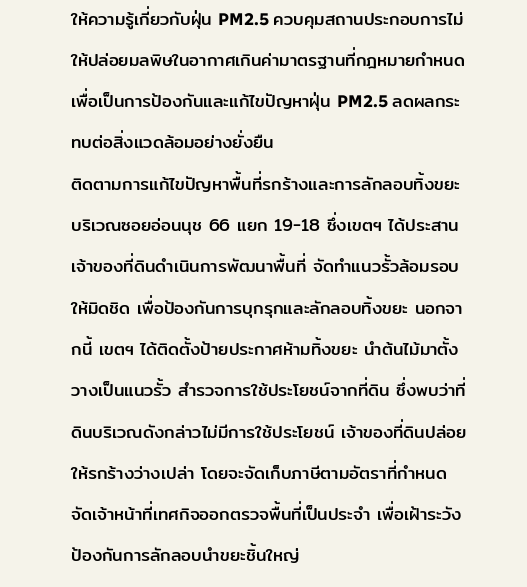ให้ความรู้เกี่ยวกับฝุ่น PM2.5 ควบคุมสถานประกอบการไม่ให้ปล่อยมลพิษในอากาศเกินค่ามาตรฐานที่กฎหมายกำหนด เพื่อเป็นการป้องกันและแก้ไขปัญหาฝุ่น PM2.5 ลดผลกระทบต่อสิ่งแวดล้อมอย่างยั่งยืน
ติดตามการแก้ไขปัญหาพื้นที่รกร้างและการลักลอบทิ้งขยะ บริเวณซอยอ่อนนุช 66 แยก 19-18 ซึ่งเขตฯ ได้ประสานเจ้าของที่ดินดำเนินการพัฒนาพื้นที่ จัดทำแนวรั้วล้อมรอบให้มิดชิด เพื่อป้องกันการบุกรุกและลักลอบทิ้งขยะ นอกจากนี้ เขตฯ ได้ติดตั้งป้ายประกาศห้ามทิ้งขยะ นำต้นไม้มาตั้งวางเป็นแนวรั้ว สำรวจการใช้ประโยชน์จากที่ดิน ซึ่งพบว่าที่ดินบริเวณดังกล่าวไม่มีการใช้ประโยชน์ เจ้าของที่ดินปล่อยให้รกร้างว่างเปล่า โดยจะจัดเก็บภาษีตามอัตราที่กำหนด จัดเจ้าหน้าที่เทศกิจออกตรวจพื้นที่เป็นประจำ เพื่อเฝ้าระวังป้องกันการลักลอบนำขยะชิ้นใหญ่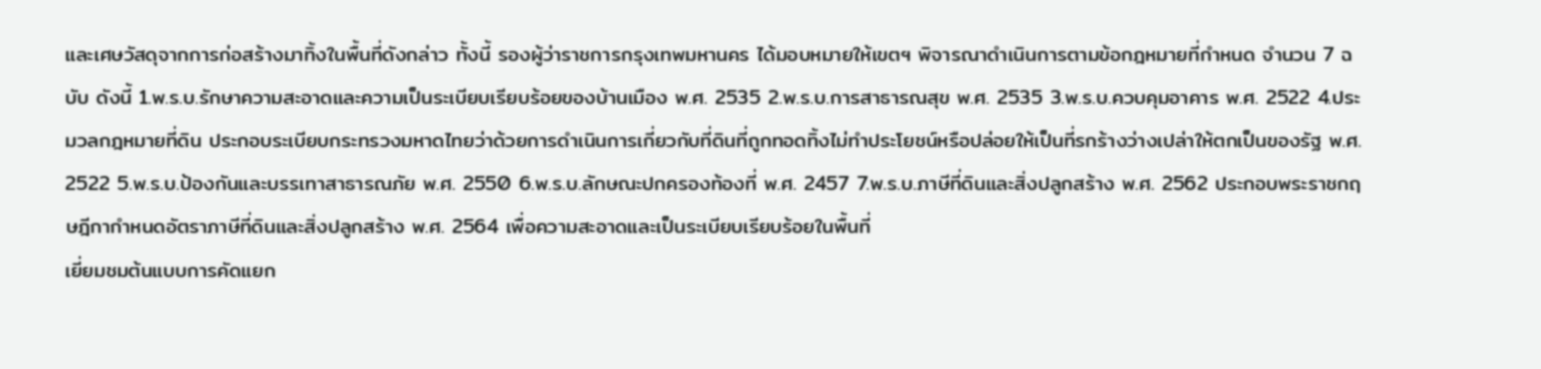และเศษวัสดุจากการก่อสร้างมาทิ้งในพื้นที่ดังกล่าว ทั้งนี้ รองผู้ว่าราชการกรุงเทพมหานคร ได้มอบหมายให้เขตฯ พิจารณาดำเนินการตามข้อกฎหมายที่กำหนด จำนวน 7 ฉบับ ดังนี้ 1.พ.ร.บ.รักษาความสะอาดและความเป็นระเบียบเรียบร้อยของบ้านเมือง พ.ศ. 2535 2.พ.ร.บ.การสาธารณสุข พ.ศ. 2535 3.พ.ร.บ.ควบคุมอาคาร พ.ศ. 2522 4.ประมวลกฎหมายที่ดิน ประกอบระเบียบกระทรวงมหาดไทยว่าด้วยการดำเนินการเกี่ยวกับที่ดินที่ถูกทอดทิ้งไม่ทำประโยชน์หรือปล่อยให้เป็นที่รกร้างว่างเปล่าให้ตกเป็นของรัฐ พ.ศ. 2522 5.พ.ร.บ.ป้องกันและบรรเทาสาธารณภัย พ.ศ. 2550 6.พ.ร.บ.ลักษณะปกครองท้องที่ พ.ศ. 2457 7.พ.ร.บ.ภาษีที่ดินและสิ่งปลูกสร้าง พ.ศ. 2562 ประกอบพระราชกฤษฎีกากำหนดอัตราภาษีที่ดินและสิ่งปลูกสร้าง พ.ศ. 2564 เพื่อความสะอาดและเป็นระเบียบเรียบร้อยในพื้นที่
เยี่ยมชมต้นแบบการคัดแยก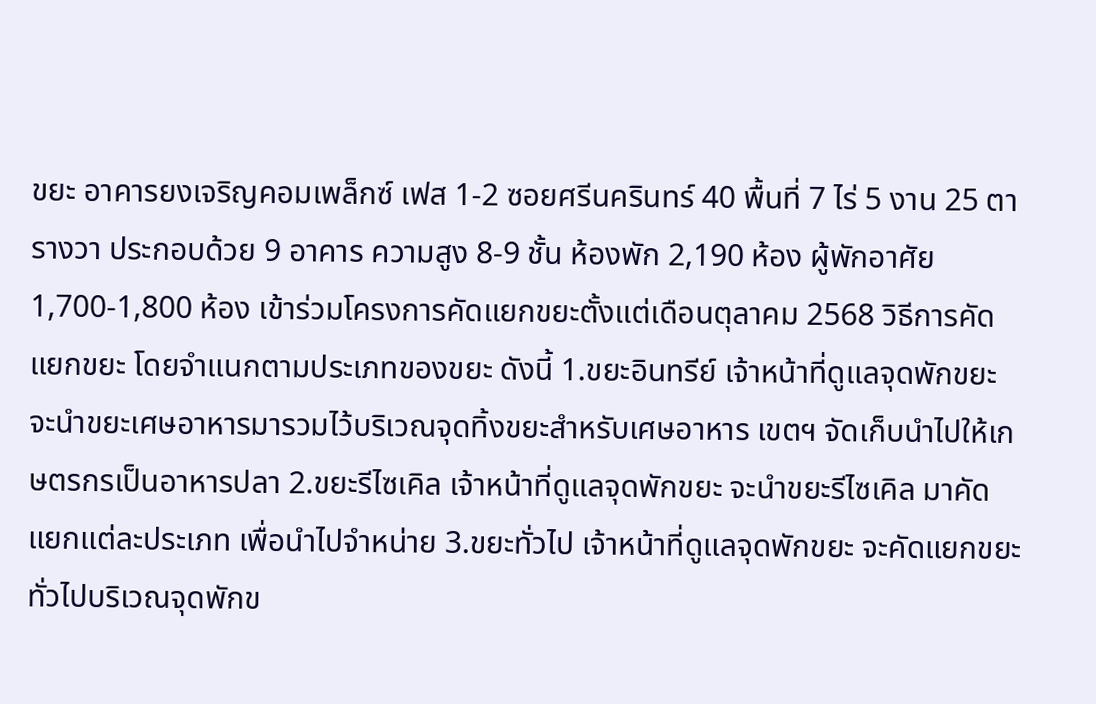ขยะ อาคารยงเจริญคอมเพล็กซ์ เฟส 1-2 ซอยศรีนครินทร์ 40 พื้นที่ 7 ไร่ 5 งาน 25 ตารางวา ประกอบด้วย 9 อาคาร ความสูง 8-9 ชั้น ห้องพัก 2,190 ห้อง ผู้พักอาศัย 1,700-1,800 ห้อง เข้าร่วมโครงการคัดแยกขยะตั้งแต่เดือนตุลาคม 2568 วิธีการคัดแยกขยะ โดยจำแนกตามประเภทของขยะ ดังนี้ 1.ขยะอินทรีย์ เจ้าหน้าที่ดูแลจุดพักขยะ จะนำขยะเศษอาหารมารวมไว้บริเวณจุดทิ้งขยะสำหรับเศษอาหาร เขตฯ จัดเก็บนำไปให้เกษตรกรเป็นอาหารปลา 2.ขยะรีไซเคิล เจ้าหน้าที่ดูแลจุดพักขยะ จะนำขยะรีไซเคิล มาคัดแยกแต่ละประเภท เพื่อนำไปจำหน่าย 3.ขยะทั่วไป เจ้าหน้าที่ดูแลจุดพักขยะ จะคัดแยกขยะทั่วไปบริเวณจุดพักข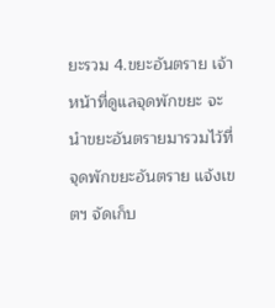ยะรวม 4.ขยะอันตราย เจ้าหน้าที่ดูแลจุดพักขยะ จะนำขยะอันตรายมารวมไว้ที่จุดพักขยะอันตราย แจ้งเขตฯ จัดเก็บ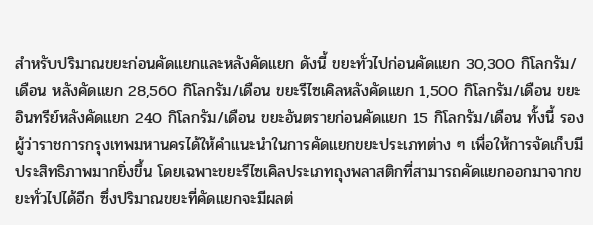สำหรับปริมาณขยะก่อนคัดแยกและหลังคัดแยก ดังนี้ ขยะทั่วไปก่อนคัดแยก 30,300 กิโลกรัม/เดือน หลังคัดแยก 28,560 กิโลกรัม/เดือน ขยะรีไซเคิลหลังคัดแยก 1,500 กิโลกรัม/เดือน ขยะอินทรีย์หลังคัดแยก 240 กิโลกรัม/เดือน ขยะอันตรายก่อนคัดแยก 15 กิโลกรัม/เดือน ทั้งนี้ รองผู้ว่าราชการกรุงเทพมหานครได้ให้คำแนะนำในการคัดแยกขยะประเภทต่าง ๆ เพื่อให้การจัดเก็บมีประสิทธิภาพมากยิ่งขึ้น โดยเฉพาะขยะรีไซเคิลประเภทถุงพลาสติกที่สามารถคัดแยกออกมาจากขยะทั่วไปได้อีก ซึ่งปริมาณขยะที่คัดแยกจะมีผลต่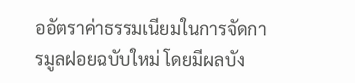ออัตราค่าธรรมเนียมในการจัดการมูลฝอยฉบับใหม่ โดยมีผลบัง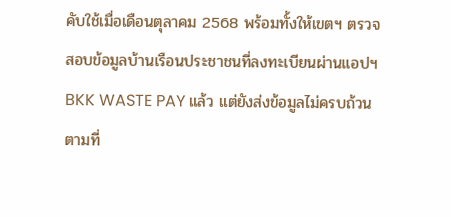คับใช้เมื่อเดือนตุลาคม 2568 พร้อมทั้งให้เขตฯ ตรวจสอบข้อมูลบ้านเรือนประชาชนที่ลงทะเบียนผ่านแอปฯ BKK WASTE PAY แล้ว แต่ยังส่งข้อมูลไม่ครบถ้วนตามที่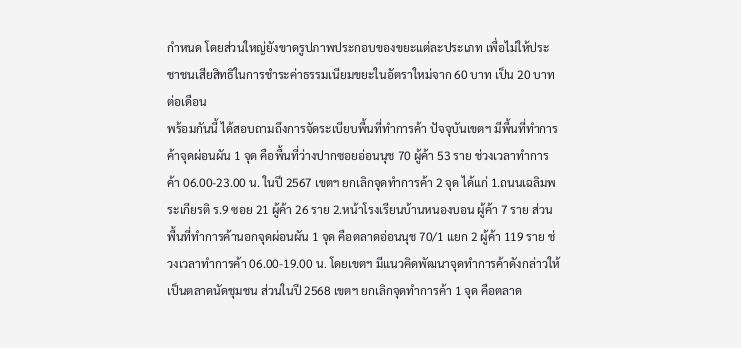กำหนด โดยส่วนใหญ่ยังขาดรูปภาพประกอบของขยะแต่ละประเภท เพื่อไม่ให้ประชาชนเสียสิทธิในการชำระค่าธรรมเนียมขยะในอัตราใหม่จาก 60 บาท เป็น 20 บาทต่อเดือน
พร้อมกันนี้ ได้สอบถามถึงการจัดระเบียบพื้นที่ทำการค้า ปัจจุบันเขตฯ มีพื้นที่ทำการค้าจุดผ่อนผัน 1 จุด คือพื้นที่ว่างปากซอยอ่อนนุช 70 ผู้ค้า 53 ราย ช่วงเวลาทำการค้า 06.00-23.00 น. ในปี 2567 เขตฯ ยกเลิกจุดทำการค้า 2 จุด ได้แก่ 1.ถนนเฉลิมพระเกียรติ ร.9 ซอย 21 ผู้ค้า 26 ราย 2.หน้าโรงเรียนบ้านหนองบอน ผู้ค้า 7 ราย ส่วนพื้นที่ทำการค้านอกจุดผ่อนผัน 1 จุด คือตลาดอ่อนนุช 70/1 แยก 2 ผู้ค้า 119 ราย ช่วงเวลาทำการค้า 06.00-19.00 น. โดยเขตฯ มีแนวคิดพัฒนาจุดทำการค้าดังกล่าวให้เป็นตลาดนัดชุมชน ส่วนในปี 2568 เขตฯ ยกเลิกจุดทำการค้า 1 จุด คือตลาด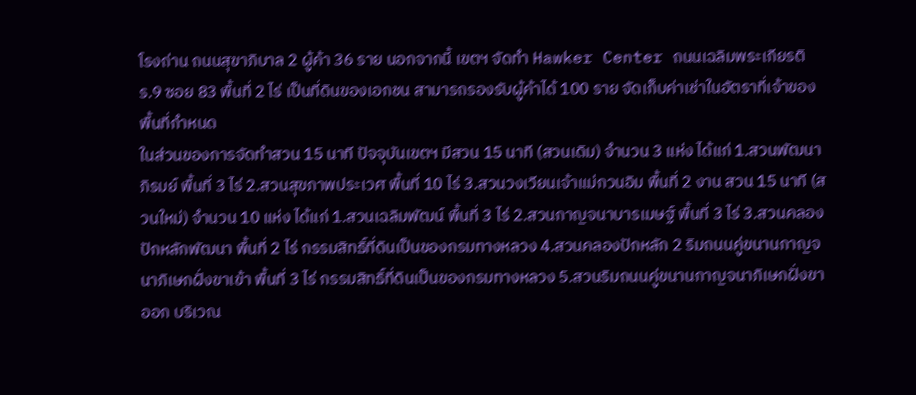โรงถ่าน ถนนสุขาภิบาล 2 ผู้ค้า 36 ราย นอกจากนี้ เขตฯ จัดทำ Hawker Center ถนนเฉลิมพระเกียรติ ร.9 ซอย 83 พื้นที่ 2 ไร่ เป็นที่ดินของเอกชน สามารถรองรับผู้ค้าได้ 100 ราย จัดเก็บค่าเช่าในอัตราที่เจ้าของพื้นที่กำหนด
ในส่วนของการจัดทำสวน 15 นาที ปัจจุบันเขตฯ มีสวน 15 นาที (สวนเดิม) จำนวน 3 แห่ง ได้แก่ 1.สวนพัฒนาภิรมย์ พื้นที่ 3 ไร่ 2.สวนสุขภาพประเวศ พื้นที่ 10 ไร่ 3.สวนวงเวียนเจ้าแม่กวนอิม พื้นที่ 2 งาน สวน 15 นาที (สวนใหม่) จำนวน 10 แห่ง ได้แก่ 1.สวนเฉลิมพัฒน์ พื้นที่ 3 ไร่ 2.สวนกาญจนาบารเมษฐ์ พื้นที่ 3 ไร่ 3.สวนคลองปักหลักพัฒนา พื้นที่ 2 ไร่ กรรมสิทธิ์ที่ดินเป็นของกรมทางหลวง 4.สวนคลองปักหลัก 2 ริมถนนคู่ขนานกาญจนาภิเษกฝั่งขาเข้า พื้นที่ 3 ไร่ กรรมสิทธิ์ที่ดินเป็นของกรมทางหลวง 5.สวนริมถนนคู่ขนานกาญจนาภิเษกฝั่งขาออก บริเวณ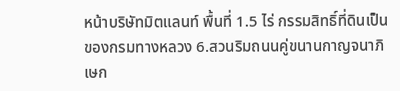หน้าบริษัทมิตแลนท์ พื้นที่ 1.5 ไร่ กรรมสิทธิ์ที่ดินเป็นของกรมทางหลวง 6.สวนริมถนนคู่ขนานกาญจนาภิเษก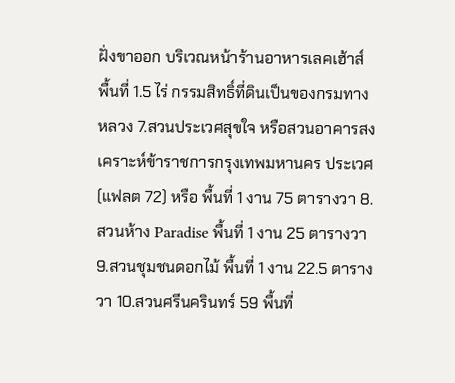ฝั่งขาออก บริเวณหน้าร้านอาหารเลคเฮ้าส์ พื้นที่ 1.5 ไร่ กรรมสิทธิ์ที่ดินเป็นของกรมทางหลวง 7.สวนประเวศสุขใจ หรือสวนอาคารสงเคราะห์ข้าราชการกรุงเทพมหานคร ประเวศ (แฟลต 72) หรือ พื้นที่ 1 งาน 75 ตารางวา 8.สวนห้าง Paradise พื้นที่ 1 งาน 25 ตารางวา 9.สวนชุมชนดอกไม้ พื้นที่ 1 งาน 22.5 ตารางวา 10.สวนศรีนครินทร์ 59 พื้นที่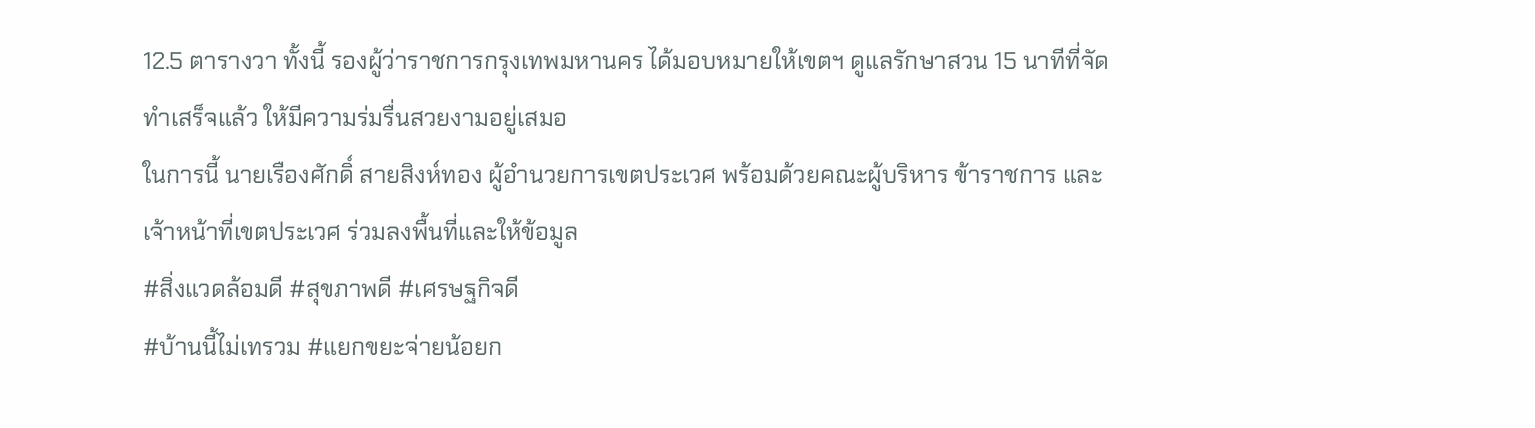12.5 ตารางวา ทั้งนี้ รองผู้ว่าราชการกรุงเทพมหานคร ได้มอบหมายให้เขตฯ ดูแลรักษาสวน 15 นาทีที่จัดทำเสร็จแล้ว ให้มีความร่มรื่นสวยงามอยู่เสมอ
ในการนี้ นายเรืองศักดิ์ สายสิงห์ทอง ผู้อำนวยการเขตประเวศ พร้อมด้วยคณะผู้บริหาร ข้าราชการ และเจ้าหน้าที่เขตประเวศ ร่วมลงพื้นที่และให้ข้อมูล
#สิ่งแวดล้อมดี #สุขภาพดี #เศรษฐกิจดี
#บ้านนี้ไม่เทรวม #แยกขยะจ่ายน้อยก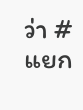ว่า #แยก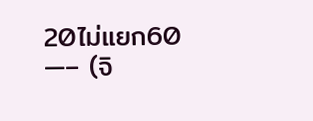20ไม่แยก60
—– (จิ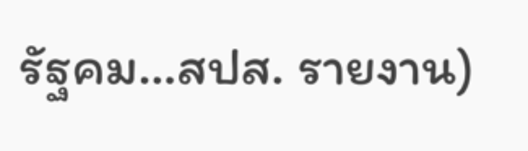รัฐคม…สปส. รายงาน)